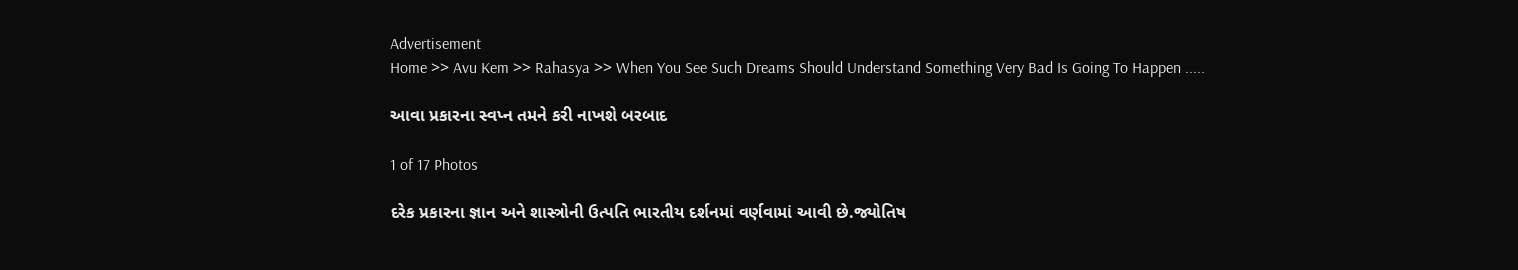Advertisement
Home >> Avu Kem >> Rahasya >> When You See Such Dreams Should Understand Something Very Bad Is Going To Happen .....

આવા પ્રકારના સ્વપ્ન તમને કરી નાખશે બરબાદ

1 of 17 Photos

દરેક પ્રકારના જ્ઞાન અને શાસ્ત્રોની ઉત્પતિ ભારતીય દર્શનમાં વર્ણવામાં આવી છે.જ્યોતિષ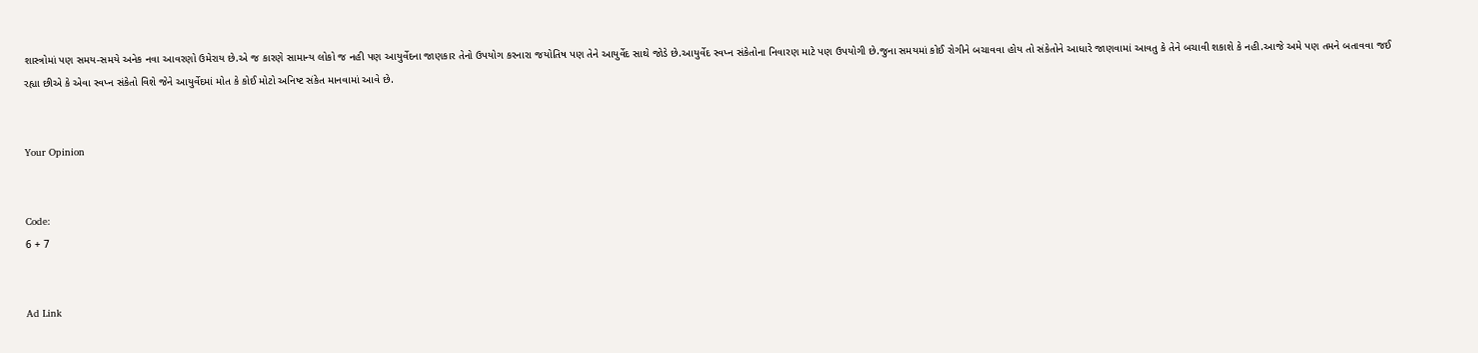શાસ્ત્રોમાં પણ સમય-સમયે અનેક નવા આવરણો ઉમેરાય છે.એ જ કારણે સામાન્ય લોકો જ નહી પણ આયુર્વેદના જાણકાર તેનો ઉપયોગ કરનારા જયોતિષ પણ તેને આયુર્વેદ સાથે જોડે છે.આયુર્વેદ સ્વપ્ન સંકેતોના નિવારણ માટે પણ ઉપયોગી છે.જુના સમયમાં કોઈ રોગીને બચાવવા હોય તો સંકેતોને આધારે જાણવામાં આવતુ કે તેને બચાવી શકાશે કે નહી.આજે અમે પણ તમને બતાવવા જઈ રહ્યા છીએ કે એવા સ્વપ્ન સંકેતો વિશે જેને આયુર્વેદમાં મોત કે કોઈ મોટો અનિષ્ટ સંકેત માનવામાં આવે છે.


Your Opinion


Code:
6 + 7


Ad Link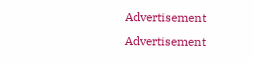Advertisement
Advertisement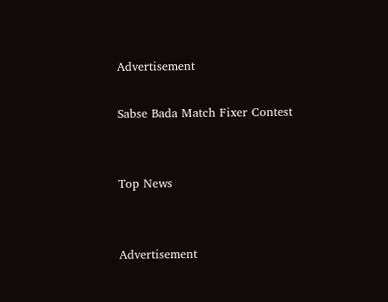Advertisement

Sabse Bada Match Fixer Contest


Top News


Advertisement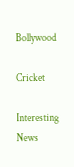Bollywood

Cricket

Interesting News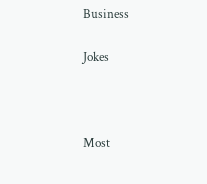Business

Jokes



Most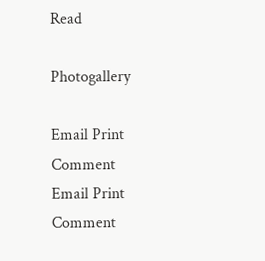Read

Photogallery

Email Print Comment
Email Print Comment